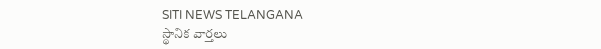SITI NEWS TELANGANA
స్థానిక వార్తలు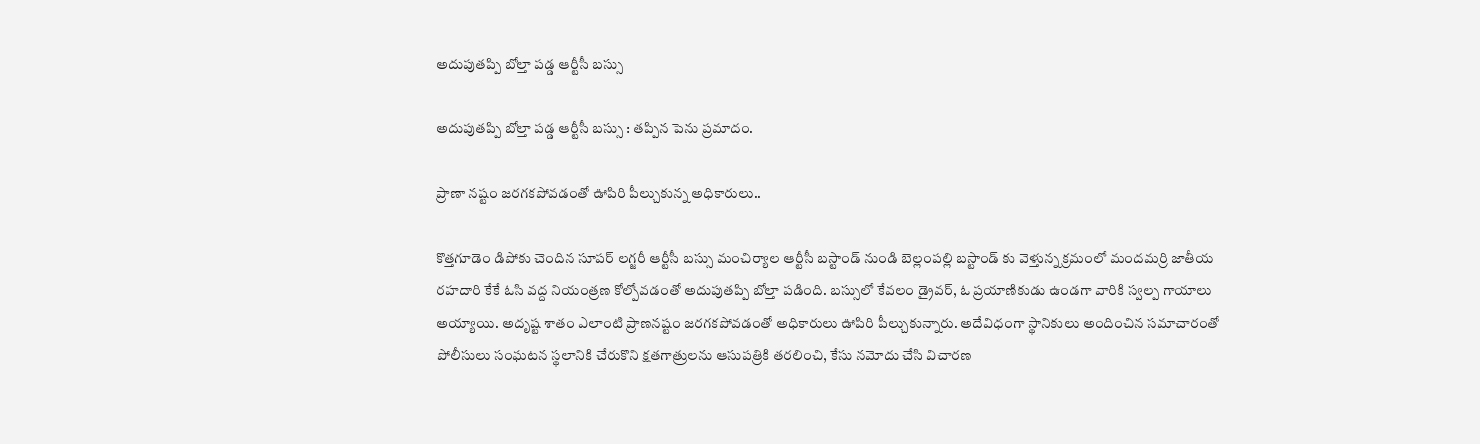అదుపుతప్పి బోల్తా పడ్డ ఆర్టీసీ బస్సు

అదుపుతప్పి బోల్తా పడ్డ ఆర్టీసీ బస్సు : తప్పిన పెను ప్రమాదం.

ప్రాణా నష్టం జరగకపోవడంతో ఊపిరి పీల్చుకున్న అధికారులు..

కొత్తగూడెం డిపోకు చెందిన సూపర్ లగ్జరీ ఆర్టీసీ బస్సు మంచిర్యాల ఆర్టీసీ బస్టాండ్ నుండి బెల్లంపల్లి బస్టాండ్ కు వెళ్తున్న క్రమంలో మందమర్రి జాతీయ రహదారి కేకే ఓసి వద్ద నియంత్రణ కోల్పోవడంతో అదుపుతప్పి బోల్తా పడింది. బస్సులో కేవలం డ్రైవర్, ఓ ప్రయాణికుడు ఉండగా వారికి స్వల్ప గాయాలు అయ్యాయి. అదృష్ట శాతం ఎలాంటి ప్రాణనష్టం జరగకపోవడంతో అధికారులు ఊపిరి పీల్చుకున్నారు. అదేవిధంగా స్థానికులు అందించిన సమాచారంతో పోలీసులు సంఘటన స్థలానికి చేరుకొని క్షతగాత్రులను ఆసుపత్రికి తరలించి, కేసు నమోదు చేసి విచారణ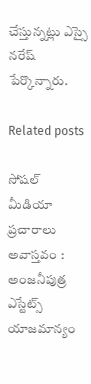చేస్తున్నట్లు ఎస్సై నరేష్ పేర్కొన్నారు.

Related posts

సోషల్ మీడియా ప్రచారాలు అవాస్తవం : అంజనీపుత్ర ఎస్టేట్స్ యాజమాన్యం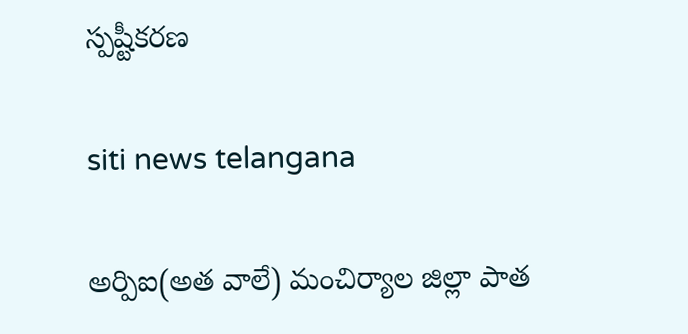స్పష్టీకరణ

siti news telangana

అర్పిఐ(అత వాలే) మంచిర్యాల జిల్లా పాత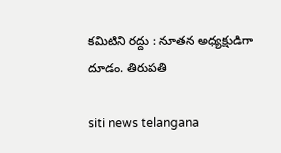కమిటిని రద్దు : నూతన అధ్యక్షుడిగా దూడం. తిరుపతి

siti news telangana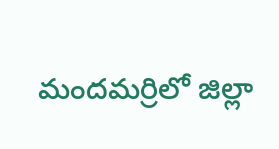మందమర్రిలో జిల్లా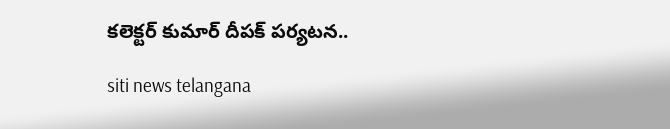కలెక్టర్ కుమార్ దీపక్ పర్యటన..

siti news telangana